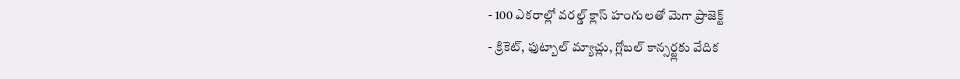- 100 ఎకరాల్లో వరల్డ్ క్లాస్ హంగులతో మెగా ప్రాజెక్ట్
- క్రికెట్, ఫుట్బాల్ మ్యాచ్లు, గ్లోబల్ కాన్సర్ట్లకు వేదిక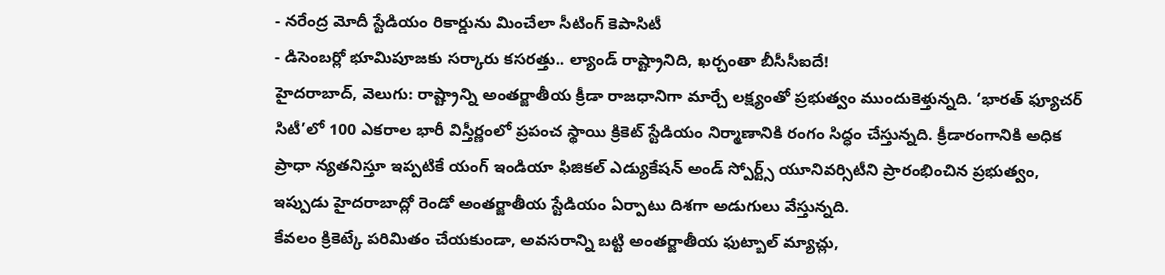- నరేంద్ర మోదీ స్టేడియం రికార్డును మించేలా సీటింగ్ కెపాసిటీ
- డిసెంబర్లో భూమిపూజకు సర్కారు కసరత్తు.. ల్యాండ్ రాష్ట్రానిది, ఖర్చంతా బీసీసీఐదే!
హైదరాబాద్, వెలుగు: రాష్ట్రాన్ని అంతర్జాతీయ క్రీడా రాజధానిగా మార్చే లక్ష్యంతో ప్రభుత్వం ముందుకెళ్తున్నది. ‘భారత్ ఫ్యూచర్ సిటీ’లో 100 ఎకరాల భారీ విస్తీర్ణంలో ప్రపంచ స్థాయి క్రికెట్ స్టేడియం నిర్మాణానికి రంగం సిద్ధం చేస్తున్నది. క్రీడారంగానికి అధిక ప్రాధా న్యతనిస్తూ ఇప్పటికే యంగ్ ఇండియా ఫిజికల్ ఎడ్యుకేషన్ అండ్ స్పోర్ట్స్ యూనివర్సిటీని ప్రారంభించిన ప్రభుత్వం, ఇప్పుడు హైదరాబాద్లో రెండో అంతర్జాతీయ స్టేడియం ఏర్పాటు దిశగా అడుగులు వేస్తున్నది.
కేవలం క్రికెట్కే పరిమితం చేయకుండా, అవసరాన్ని బట్టి అంతర్జాతీయ ఫుట్బాల్ మ్యాచ్లు,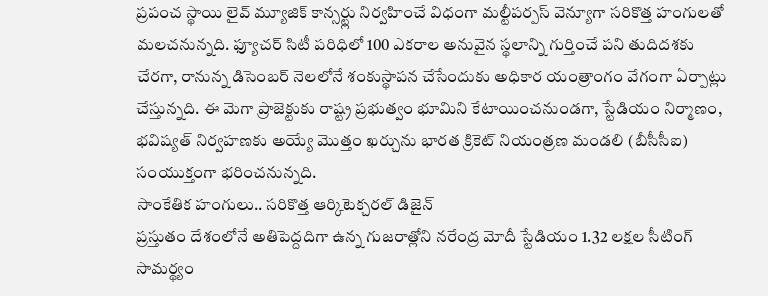ప్రపంచ స్థాయి లైవ్ మ్యూజిక్ కాన్సర్ట్లు నిర్వహించే విధంగా మల్టీపర్పస్ వెన్యూగా సరికొత్త హంగులతో మలచనున్నది. ఫ్యూచర్ సిటీ పరిధిలో 100 ఎకరాల అనువైన స్థలాన్ని గుర్తించే పని తుదిదశకు చేరగా, రానున్న డిసెంబర్ నెలలోనే శంకుస్థాపన చేసేందుకు అధికార యంత్రాంగం వేగంగా ఏర్పాట్లు చేస్తున్నది. ఈ మెగా ప్రాజెక్టుకు రాష్ట్ర ప్రభుత్వం భూమిని కేటాయించనుండగా, స్టేడియం నిర్మాణం, భవిష్యత్ నిర్వహణకు అయ్యే మొత్తం ఖర్చును భారత క్రికెట్ నియంత్రణ మండలి (బీసీసీఐ) సంయుక్తంగా భరించనున్నది.
సాంకేతిక హంగులు.. సరికొత్త ఆర్కిటెక్చరల్ డిజైన్
ప్రస్తుతం దేశంలోనే అతిపెద్దదిగా ఉన్న గుజరాత్లోని నరేంద్ర మోదీ స్టేడియం 1.32 లక్షల సీటింగ్ సామర్థ్యం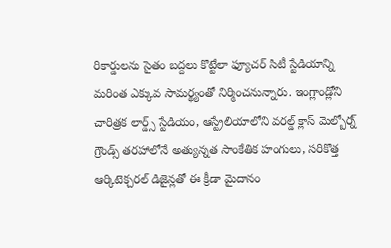రికార్డులను సైతం బద్దలు కొట్టేలా ఫ్యూచర్ సిటీ స్టేడియాన్ని మరింత ఎక్కువ సామర్థ్యంతో నిర్మించనున్నారు. ఇంగ్లాండ్లోని చారిత్రక లార్డ్స్ స్టేడియం, ఆస్ట్రేలియాలోని వరల్డ్ క్లాస్ మెల్బోర్న్ గ్రౌండ్స్ తరహాలోనే అత్యున్నత సాంకేతిక హంగులు, సరికొత్త ఆర్కిటెక్చరల్ డిజైన్లతో ఈ క్రీడా మైదానం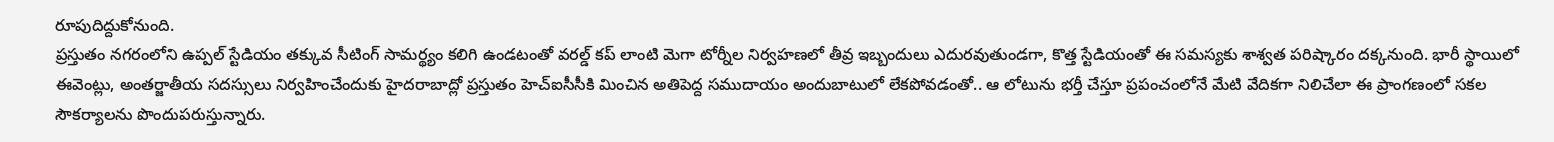రూపుదిద్దుకోనుంది.
ప్రస్తుతం నగరంలోని ఉప్పల్ స్టేడియం తక్కువ సీటింగ్ సామర్థ్యం కలిగి ఉండటంతో వరల్డ్ కప్ లాంటి మెగా టోర్నీల నిర్వహణలో తీవ్ర ఇబ్బందులు ఎదురవుతుండగా, కొత్త స్టేడియంతో ఈ సమస్యకు శాశ్వత పరిష్కారం దక్కనుంది. భారీ స్థాయిలో ఈవెంట్లు, అంతర్జాతీయ సదస్సులు నిర్వహించేందుకు హైదరాబాద్లో ప్రస్తుతం హెచ్ఐసీసీకి మించిన అతిపెద్ద సముదాయం అందుబాటులో లేకపోవడంతో.. ఆ లోటును భర్తీ చేస్తూ ప్రపంచంలోనే మేటి వేదికగా నిలిచేలా ఈ ప్రాంగణంలో సకల సౌకర్యాలను పొందుపరుస్తున్నారు.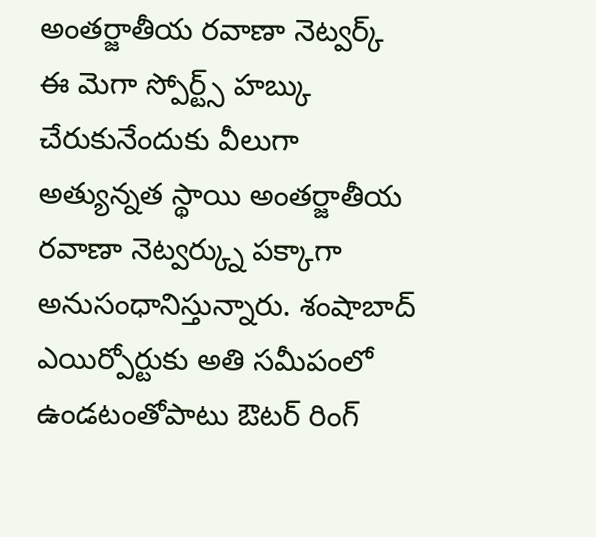అంతర్జాతీయ రవాణా నెట్వర్క్
ఈ మెగా స్పోర్ట్స్ హబ్కు చేరుకునేందుకు వీలుగా అత్యున్నత స్థాయి అంతర్జాతీయ రవాణా నెట్వర్క్ను పక్కాగా అనుసంధానిస్తున్నారు. శంషాబాద్ ఎయిర్పోర్టుకు అతి సమీపంలో ఉండటంతోపాటు ఔటర్ రింగ్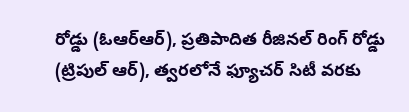రోడ్డు (ఓఆర్ఆర్), ప్రతిపాదిత రీజినల్ రింగ్ రోడ్డు (ట్రిపుల్ ఆర్), త్వరలోనే ఫ్యూచర్ సిటీ వరకు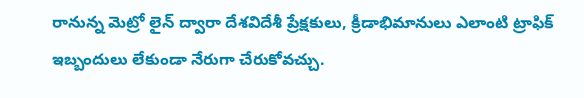రానున్న మెట్రో లైన్ ద్వారా దేశవిదేశీ ప్రేక్షకులు, క్రీడాభిమానులు ఎలాంటి ట్రాఫిక్ ఇబ్బందులు లేకుండా నేరుగా చేరుకోవచ్చు.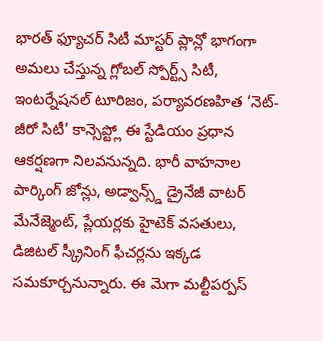భారత్ ఫ్యూచర్ సిటీ మాస్టర్ ప్లాన్లో భాగంగా అమలు చేస్తున్న గ్లోబల్ స్పోర్ట్స్ సిటీ, ఇంటర్నేషనల్ టూరిజం, పర్యావరణహిత ‘నెట్-జీరో సిటీ’ కాన్సెప్ట్లో ఈ స్టేడియం ప్రధాన ఆకర్షణగా నిలవనున్నది. భారీ వాహనాల పార్కింగ్ జోన్లు, అడ్వాన్స్డ్ డ్రైనేజీ వాటర్ మేనేజ్మెంట్, ప్లేయర్లకు హైటెక్ వసతులు, డిజిటల్ స్క్రీనింగ్ ఫీచర్లను ఇక్కడ సమకూర్చనున్నారు. ఈ మెగా మల్టీపర్పస్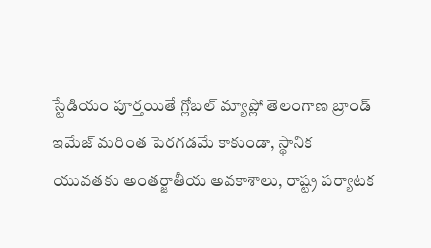స్టేడియం పూర్తయితే గ్లోబల్ మ్యాప్లో తెలంగాణ బ్రాండ్ ఇమేజ్ మరింత పెరగడమే కాకుండా, స్థానిక యువతకు అంతర్జాతీయ అవకాశాలు, రాష్ట్ర పర్యాటక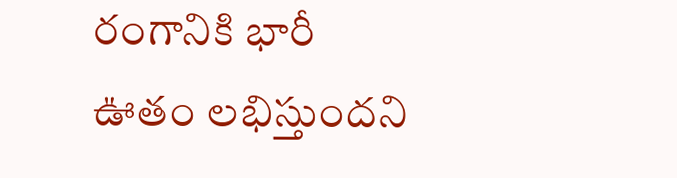రంగానికి భారీ ఊతం లభిస్తుందని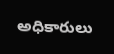అధికారులు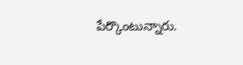పేర్కొంటున్నారు.